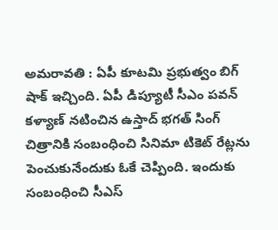అమరావతి : ఏపీ కూటమి ప్రభుత్వం బిగ్ షాక్ ఇచ్చింది. ఏపీ డిప్యూటీ సీఎం పవన్ కళ్యాణ్ నటించిన ఉస్తాద్ భగత్ సింగ్ చిత్రానికి సంబంధించి సినిమా టికెట్ రేట్లను పెంచుకునేందుకు ఓకే చెప్పింది. ఇందుకు సంబంధించి సీఎస్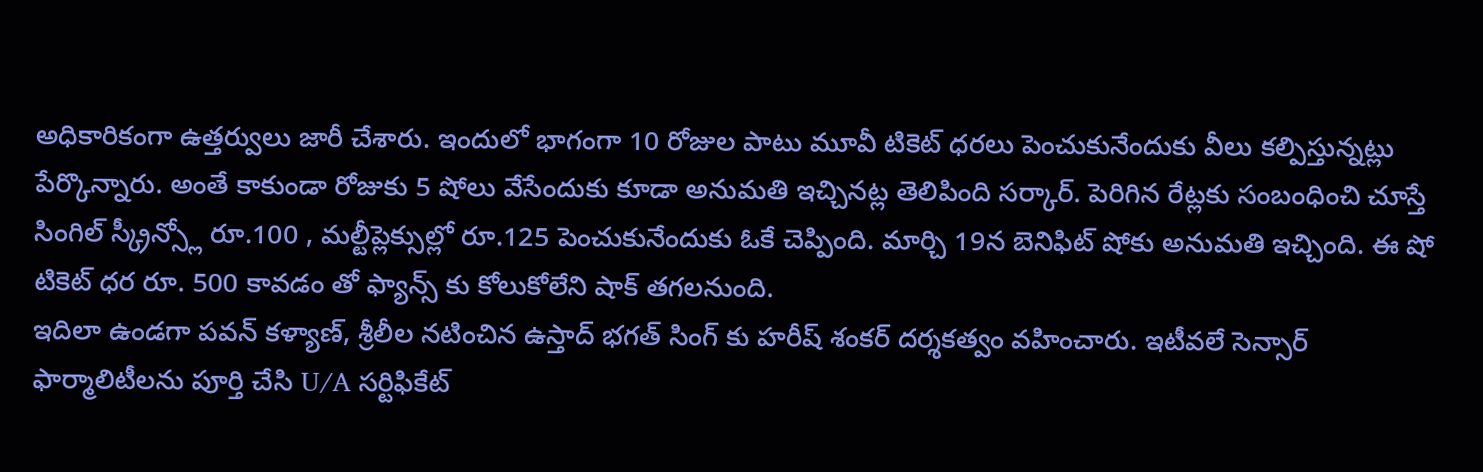అధికారికంగా ఉత్తర్వులు జారీ చేశారు. ఇందులో భాగంగా 10 రోజుల పాటు మూవీ టికెట్ ధరలు పెంచుకునేందుకు వీలు కల్పిస్తున్నట్లు పేర్కొన్నారు. అంతే కాకుండా రోజుకు 5 షోలు వేసేందుకు కూడా అనుమతి ఇచ్చినట్ల తెలిపింది సర్కార్. పెరిగిన రేట్లకు సంబంధించి చూస్తే సింగిల్ స్క్రీన్స్లో రూ.100 , మల్టీప్లెక్సుల్లో రూ.125 పెంచుకునేందుకు ఓకే చెప్పింది. మార్చి 19న బెనిఫిట్ షోకు అనుమతి ఇచ్చింది. ఈ షో టికెట్ ధర రూ. 500 కావడం తో ఫ్యాన్స్ కు కోలుకోలేని షాక్ తగలనుంది.
ఇదిలా ఉండగా పవన్ కళ్యాణ్, శ్రీలీల నటించిన ఉస్తాద్ భగత్ సింగ్ కు హరీష్ శంకర్ దర్శకత్వం వహించారు. ఇటీవలే సెన్సార్ ఫార్మాలిటీలను పూర్తి చేసి U/A సర్టిఫికేట్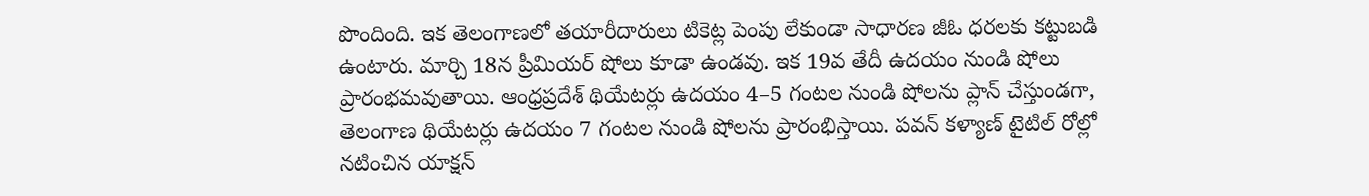పొందింది. ఇక తెలంగాణలో తయారీదారులు టికెట్ల పెంపు లేకుండా సాధారణ జీఓ ధరలకు కట్టుబడి ఉంటారు. మార్చి 18న ప్రీమియర్ షోలు కూడా ఉండవు. ఇక 19వ తేదీ ఉదయం నుండి షోలు ప్రారంభమవుతాయి. ఆంధ్రప్రదేశ్ థియేటర్లు ఉదయం 4–5 గంటల నుండి షోలను ప్లాన్ చేస్తుండగా, తెలంగాణ థియేటర్లు ఉదయం 7 గంటల నుండి షోలను ప్రారంభిస్తాయి. పవన్ కళ్యాణ్ టైటిల్ రోల్లో నటించిన యాక్షన్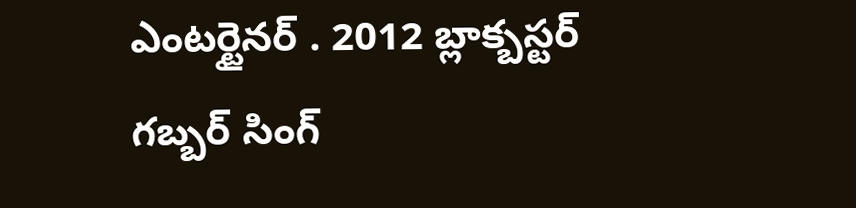ఎంటర్టైనర్ . 2012 బ్లాక్బస్టర్ గబ్బర్ సింగ్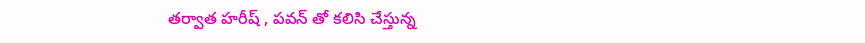తర్వాత హరీష్ , పవన్ తో కలిసి చేస్తున్న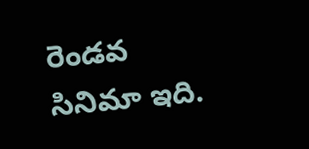రెండవ సినిమా ఇది.